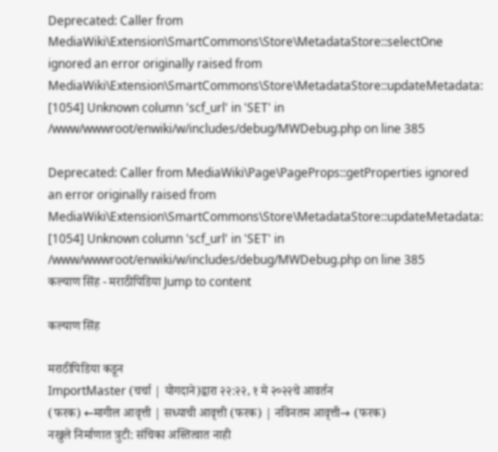Deprecated: Caller from MediaWiki\Extension\SmartCommons\Store\MetadataStore::selectOne ignored an error originally raised from MediaWiki\Extension\SmartCommons\Store\MetadataStore::updateMetadata: [1054] Unknown column 'scf_url' in 'SET' in /www/wwwroot/enwiki/w/includes/debug/MWDebug.php on line 385

Deprecated: Caller from MediaWiki\Page\PageProps::getProperties ignored an error originally raised from MediaWiki\Extension\SmartCommons\Store\MetadataStore::updateMetadata: [1054] Unknown column 'scf_url' in 'SET' in /www/wwwroot/enwiki/w/includes/debug/MWDebug.php on line 385
कल्याण सिंह - मराठीपिडिया Jump to content

कल्याण सिंह

मराठीपिडिया कडून
ImportMaster (चर्चा | योगदाने)द्वारा २२:२२, १ मे २०२२चे आवर्तन
(फरक) ←मागील आवृत्ती | सध्याची आवृत्ती (फरक) | नविनतम आवृत्ती→ (फरक)
नखुले निर्माणात त्रुटी: संचिका अस्तित्वात नाही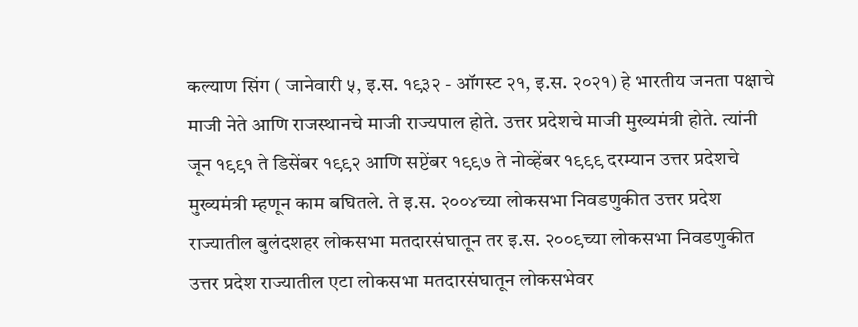कल्याण सिंग ( जानेवारी ५, इ.स. १९३२ - ऑगस्ट २१, इ.स. २०२१) हे भारतीय जनता पक्षाचे माजी नेते आणि राजस्थानचे माजी राज्यपाल होते. उत्तर प्रदेशचे माजी मुख्यमंत्री होते. त्यांनी जून १९९१ ते डिसेंबर १९९२ आणि सप्टेंबर १९९७ ते नोव्हेंबर १९९९ दरम्यान उत्तर प्रदेशचे मुख्यमंत्री म्हणून काम बघितले. ते इ.स. २००४च्या लोकसभा निवडणुकीत उत्तर प्रदेश राज्यातील बुलंदशहर लोकसभा मतदारसंघातून तर इ.स. २००९च्या लोकसभा निवडणुकीत उत्तर प्रदेश राज्यातील एटा लोकसभा मतदारसंघातून लोकसभेवर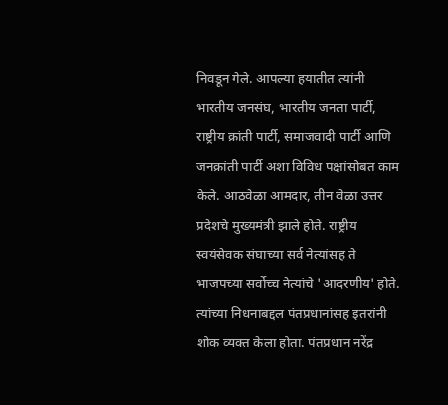निवडून गेले. आपल्या हयातीत त्यांनी भारतीय जनसंघ, भारतीय जनता पार्टी, राष्ट्रीय क्रांती पार्टी, समाजवादी पार्टी आणि जनक्रांती पार्टी अशा विविध पक्षांसोबत काम केले. आठवेळा आमदार, तीन वेळा उत्तर प्रदेशचे मुख्यमंत्री झाले होते. राष्ट्रीय स्वयंसेवक संघाच्या सर्व नेत्यांसह ते भाजपच्या सर्वोच्च नेत्यांचे 'आदरणीय' होते. त्यांच्या निधनाबद्दल पंतप्रधानांसह इतरांनी शोक व्यक्त केला होता. पंतप्रधान नरेंद्र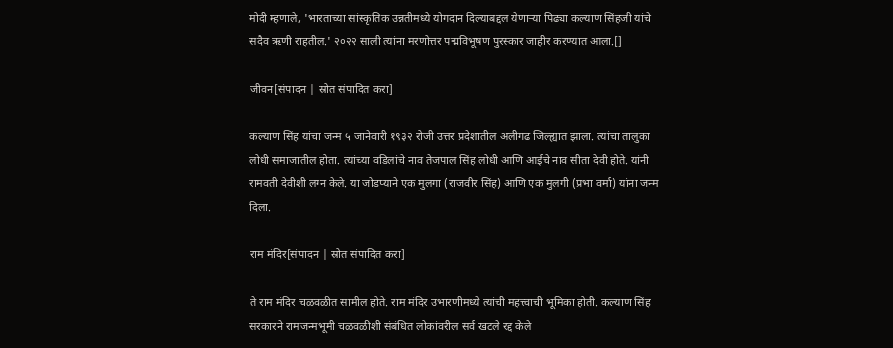मोदी म्हणाले, 'भारताच्या सांस्कृतिक उन्नतीमध्ये योगदान दिल्याबद्दल येणाऱ्या पिढ्या कल्याण सिंहजी यांचे सदैव ऋणी राहतील.' २०२२ साली त्यांना मरणोत्तर पद्मविभूषण पुरस्कार जाहीर करण्यात आला.[]

जीवन[संपादन | स्रोत संपादित करा]

कल्याण सिंह यांचा जन्म ५ जानेवारी १९३२ रोजी उत्तर प्रदेशातील अलीगढ जिल्ह्यात झाला. त्यांचा तालुका लोधी समाजातील होता. त्यांच्या वडिलांचे नाव तेजपाल सिंह लोधी आणि आईचे नाव सीता देवी होते. यांनी रामवती देवीशी लग्न केले. या जोडप्याने एक मुलगा (राजवीर सिंह) आणि एक मुलगी (प्रभा वर्मा) यांना जन्म दिला.

राम मंदिर[संपादन | स्रोत संपादित करा]

ते राम मंदिर चळवळीत सामील होते. राम मंदिर उभारणीमध्ये त्यांची महत्त्वाची भूमिका होती. कल्याण सिंह सरकारने रामजन्मभूमी चळवळीशी संबंधित लोकांवरील सर्व खटले रद्द केले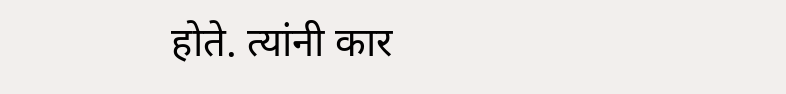होते. त्यांनी कार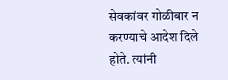सेवकांवर गोळीबार न करण्याचे आदेश दिले होते. त्यांनी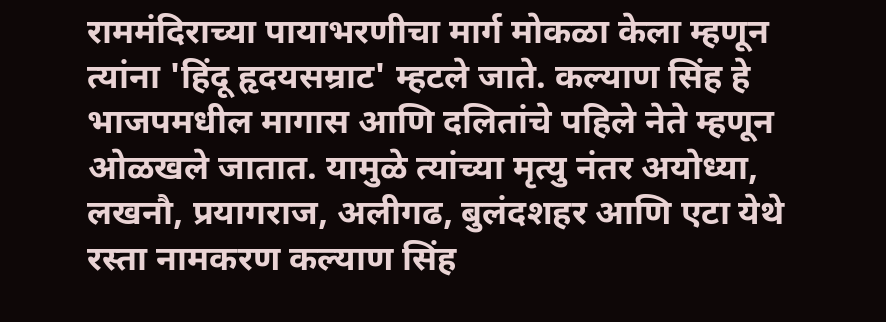राममंदिराच्या पायाभरणीचा मार्ग मोकळा केला म्हणून त्यांना 'हिंदू हृदयसम्राट' म्हटले जाते. कल्याण सिंह हे भाजपमधील मागास आणि दलितांचे पहिले नेते म्हणून ओळखले जातात. यामुळे त्यांच्या मृत्यु नंतर अयोध्या, लखनौ, प्रयागराज, अलीगढ, बुलंदशहर आणि एटा येथे रस्ता नामकरण कल्याण सिंह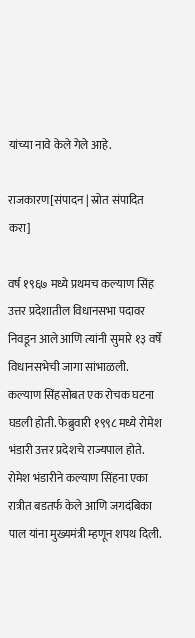यांच्या नावे केले गेले आहे.

राजकारण[संपादन | स्रोत संपादित करा]

वर्ष १९६७ मध्ये प्रथमच कल्याण सिंह उत्तर प्रदेशातील विधानसभा पदावर निवडून आले आणि त्यांनी सुमारे १३ वर्षे विधानसभेची जागा सांभाळली. कल्याण सिंहसोबत एक रोचक घटना घडली होती. फेब्रुवारी १९९८ मध्ये रोमेश भंडारी उत्तर प्रदेशचे राज्यपाल होते. रोमेश भंडारीने कल्याण सिंहना एका रात्रीत बडतर्फ केले आणि जगदंबिका पाल यांना मुख्यमंत्री म्हणून शपथ दिली.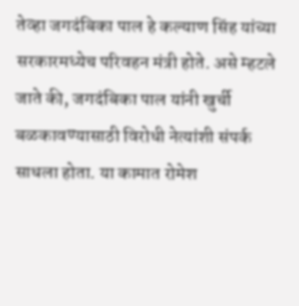तेव्हा जगदंबिका पाल हे कल्याण सिंह यांच्या सरकारमध्येच परिवहन मंत्री होते. असे म्हटले जाते की, जगदंबिका पाल यांनी खुर्ची बळकावण्यासाठी विरोधी नेत्यांशी संपर्क साधला होता. या कामात रोमेश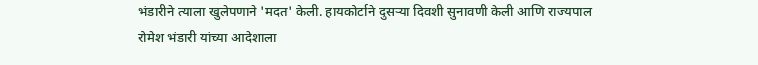भंडारीने त्याला खुलेपणाने 'मदत' केली. हायकोर्टाने दुसऱ्या दिवशी सुनावणी केली आणि राज्यपाल रोमेश भंडारी यांच्या आदेशाला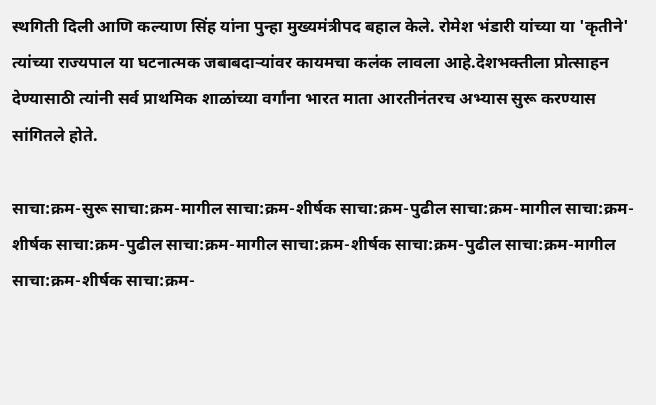स्थगिती दिली आणि कल्याण सिंह यांना पुन्हा मुख्यमंत्रीपद बहाल केले. रोमेश भंडारी यांच्या या 'कृतीने' त्यांच्या राज्यपाल या घटनात्मक जबाबदाऱ्यांवर कायमचा कलंक लावला आहे.देशभक्तीला प्रोत्साहन देण्यासाठी त्यांनी सर्व प्राथमिक शाळांच्या वर्गांना भारत माता आरतीनंतरच अभ्यास सुरू करण्यास सांगितले होते.

साचा:क्रम-सुरू साचा:क्रम-मागील साचा:क्रम-शीर्षक साचा:क्रम-पुढील साचा:क्रम-मागील साचा:क्रम-शीर्षक साचा:क्रम-पुढील साचा:क्रम-मागील साचा:क्रम-शीर्षक साचा:क्रम-पुढील साचा:क्रम-मागील साचा:क्रम-शीर्षक साचा:क्रम-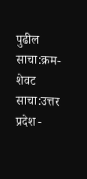पुढील साचा:क्रम-शेवट साचा:उत्तर प्रदेश -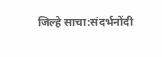जिल्हे साचा:संदर्भनोंदी